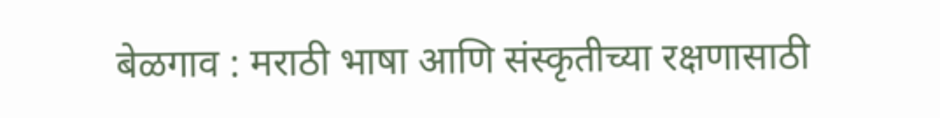बेळगाव : मराठी भाषा आणि संस्कृतीच्या रक्षणासाठी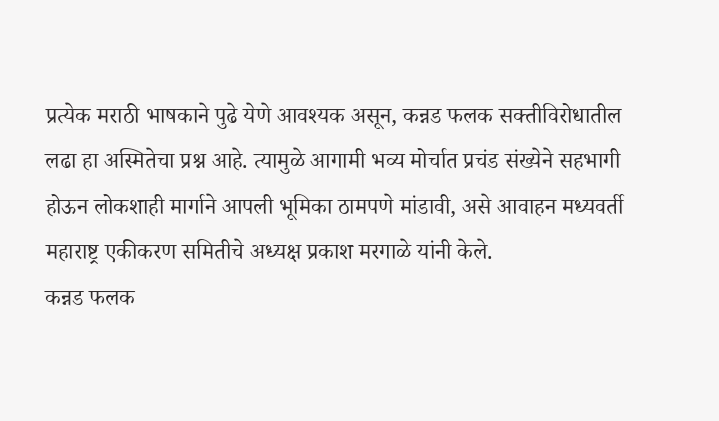प्रत्येक मराठी भाषकाने पुढे येणे आवश्यक असून, कन्नड फलक सक्तीविरोधातील लढा हा अस्मितेचा प्रश्न आहे. त्यामुळे आगामी भव्य मोर्चात प्रचंड संख्येने सहभागी होऊन लोकशाही मार्गाने आपली भूमिका ठामपणे मांडावी, असे आवाहन मध्यवर्ती महाराष्ट्र एकीकरण समितीचे अध्यक्ष प्रकाश मरगाळे यांनी केले.
कन्नड फलक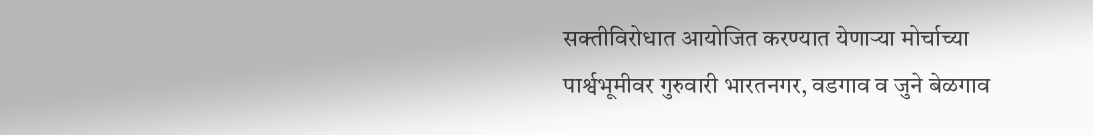सक्तीविरोधात आयोजित करण्यात येणाऱ्या मोर्चाच्या पार्श्वभूमीवर गुरुवारी भारतनगर, वडगाव व जुने बेळगाव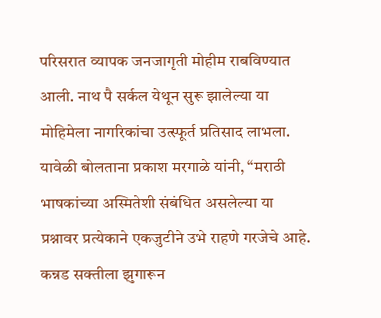परिसरात व्यापक जनजागृती मोहीम राबविण्यात आली. नाथ पै सर्कल येथून सुरू झालेल्या या मोहिमेला नागरिकांचा उत्स्फूर्त प्रतिसाद लाभला.
यावेळी बोलताना प्रकाश मरगाळे यांनी, “मराठी भाषकांच्या अस्मितेशी संबंधित असलेल्या या प्रश्नावर प्रत्येकाने एकजुटीने उभे राहणे गरजेचे आहे. कन्नड सक्तीला झुगारून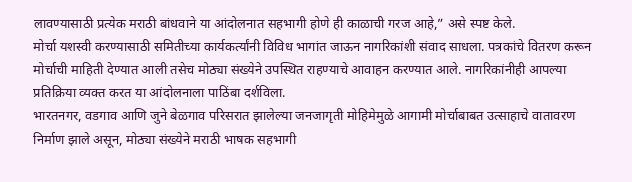लावण्यासाठी प्रत्येक मराठी बांधवाने या आंदोलनात सहभागी होणे ही काळाची गरज आहे,” असे स्पष्ट केले.
मोर्चा यशस्वी करण्यासाठी समितीच्या कार्यकर्त्यांनी विविध भागांत जाऊन नागरिकांशी संवाद साधला. पत्रकांचे वितरण करून मोर्चाची माहिती देण्यात आली तसेच मोठ्या संख्येने उपस्थित राहण्याचे आवाहन करण्यात आले. नागरिकांनीही आपल्या प्रतिक्रिया व्यक्त करत या आंदोलनाला पाठिंबा दर्शविला.
भारतनगर, वडगाव आणि जुने बेळगाव परिसरात झालेल्या जनजागृती मोहिमेमुळे आगामी मोर्चाबाबत उत्साहाचे वातावरण निर्माण झाले असून, मोठ्या संख्येने मराठी भाषक सहभागी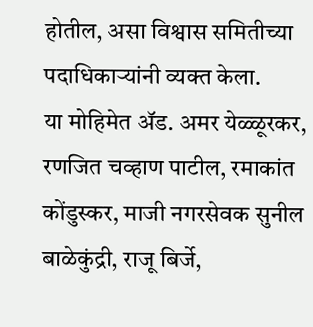होतील, असा विश्वास समितीच्या पदाधिकाऱ्यांनी व्यक्त केला.
या मोहिमेत ॲड. अमर येळ्ळूरकर, रणजित चव्हाण पाटील, रमाकांत कोंडुस्कर, माजी नगरसेवक सुनील बाळेकुंद्री, राजू बिर्जे,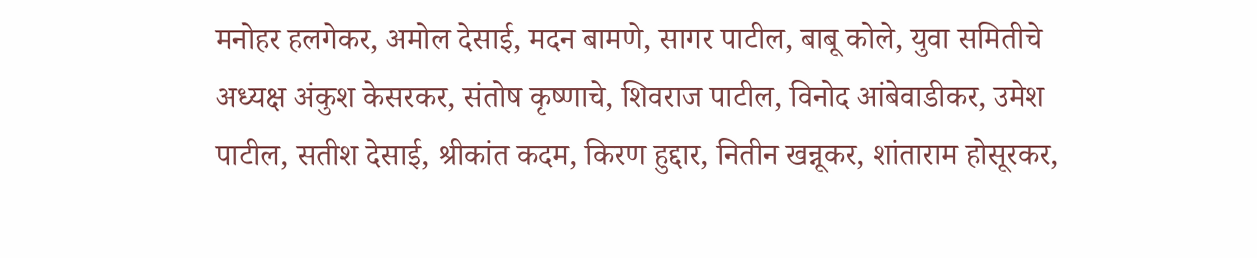मनोहर हलगेकर, अमोल देसाई, मदन बामणे, सागर पाटील, बाबू कोले, युवा समितीचे अध्यक्ष अंकुश केसरकर, संतोष कृष्णाचे, शिवराज पाटील, विनोद आंबेवाडीकर, उमेश पाटील, सतीश देसाई, श्रीकांत कदम, किरण हुद्दार, नितीन खन्नूकर, शांताराम होसूरकर,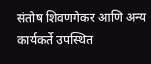संतोष शिवणगेकर आणि अन्य कार्यकर्ते उपस्थित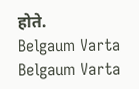होते.
Belgaum Varta Belgaum Varta